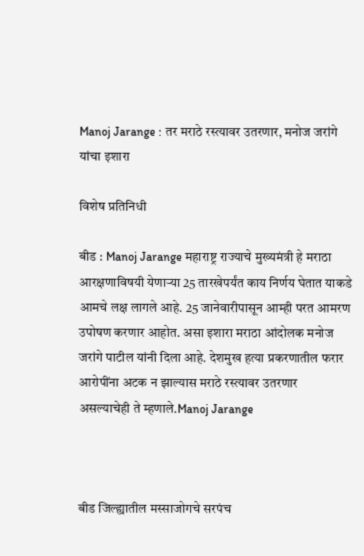Manoj Jarange : तर मराठे रस्त्यावर उतरणार, मनोज जरांगे यांचा इशारा

विशेष प्रतिनिधी

बीड : Manoj Jarange महाराष्ट्र राज्याचे मुख्यमंत्री हे मराठा आरक्षणाविषयी येणाऱ्या 25 तारखेपर्यंत काय निर्णय घेतात याकडे आमचे लक्ष लागले आहे. 25 जानेवारीपासून आम्ही परत आमरण उपोषण करणार आहोत. असा इशारा मराठा आंदोलक मनोज जरांगे पाटील यांनी दिला आहे. देशमुख हत्या प्रकरणातील फरार आरोपींना अटक न झाल्यास मराठे रस्त्यावर उतरणार असल्याचेही ते म्हणाले.Manoj Jarange



बीड जिल्ह्यातील मस्साजोगचे सरपंच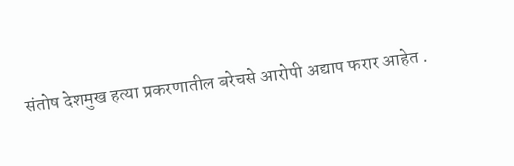संतोष देशमुख हत्या प्रकरणातील बरेचसे आरोपी अद्याप फरार आहेत .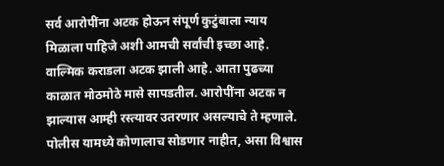सर्व आरोपींना अटक होऊन संपूर्ण कुटुंबाला न्याय मिळाला पाहिजे अशी आमची सर्वांची इच्छा आहे. वाल्मिक कराडला अटक झाली आहे. आता पुढच्या काळात मोठमोठे मासे सापडतील. आरोपींना अटक न झाल्यास आम्ही रस्त्यावर उतरणार असल्याचे ते म्हणाले. पोलीस यामध्ये कोणालाच सोडणार नाहीत, असा विश्वास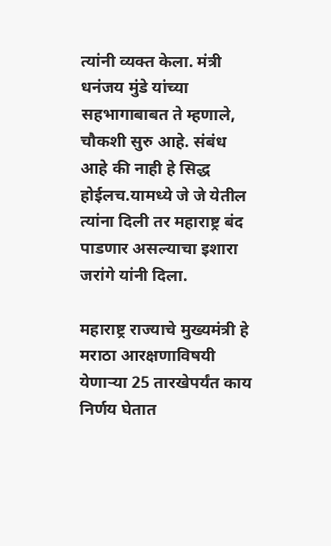त्यांनी व्यक्त केला. मंत्री धनंजय मुंडे यांच्या सहभागाबाबत ते म्हणाले, चौकशी सुरु आहे. संबंध आहे की नाही हे सिद्ध होईलच.यामध्ये जे जे येतील त्यांना दिली तर महाराष्ट्र बंद पाडणार असल्याचा इशारा जरांगे यांनी दिला.

महाराष्ट्र राज्याचे मुख्यमंत्री हे मराठा आरक्षणाविषयी येणाऱ्या 25 तारखेपर्यंत काय निर्णय घेतात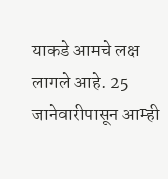याकडे आमचे लक्ष लागले आहे. 25 जानेवारीपासून आम्ही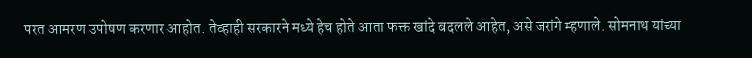परत आमरण उपोषण करणार आहोत. तेव्हाही सरकारने मध्ये हेच होते आता फक्त खांदे बदलले आहेत, असे जरांगे म्हणाले. सोमनाथ यांच्या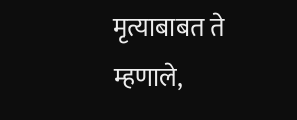मृत्याबाबत ते म्हणाले,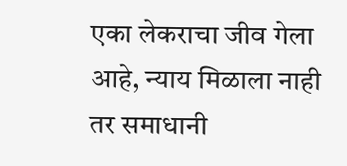एका लेकराचा जीव गेला आहे, न्याय मिळाला नाही तर समाधानी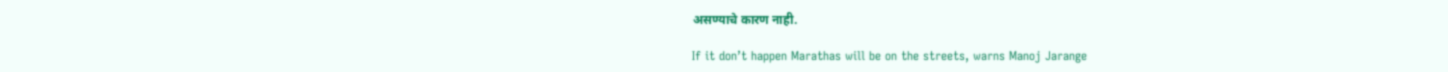असण्याचे कारण नाही.

If it don’t happen Marathas will be on the streets, warns Manoj Jarange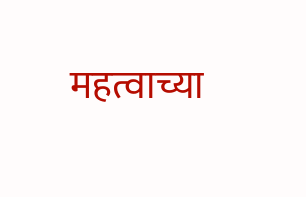महत्वाच्या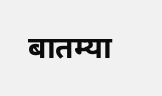बातम्या